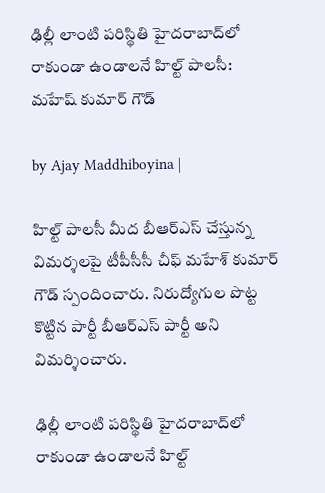ఢిల్లీ లాంటి పరిస్థితి హైదరాబాద్‌లో రాకుండా ఉండాలనే హిల్ట్ పాలసీ: మహేష్ కుమార్ గౌడ్

by Ajay Maddhiboyina |

హిల్ట్ పాలసీ మీద బీఆర్ఎస్ చేస్తున్న విమ‌ర్శ‌ల‌పై టీపీసీసీ చీఫ్ మ‌హేశ్ కుమార్ గౌడ్ స్పందించారు. నిరుద్యోగుల పొట్ట కొట్టిన పార్టీ బీఆర్ఎస్ పార్టీ అని విమ‌ర్శించారు.

ఢిల్లీ లాంటి పరిస్థితి హైదరాబాద్‌లో రాకుండా ఉండాలనే హిల్ట్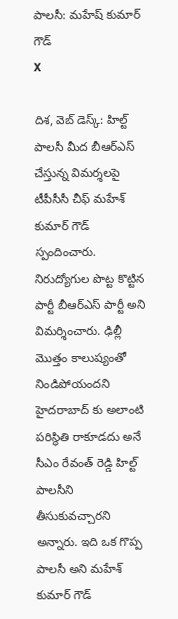పాలసీ: మహేష్ కుమార్ గౌడ్
X

దిశ‌, వెబ్ డెస్క్: హిల్ట్ పాలసీ మీద బీఆర్ఎస్ చేస్తున్న విమ‌ర్శ‌ల‌పై టీపీసీసీ చీఫ్ మ‌హేశ్ కుమార్ గౌడ్ స్పందించారు. నిరుద్యోగుల పొట్ట కొట్టిన పార్టీ బీఆర్ఎస్ పార్టీ అని విమ‌ర్శించారు. ఢిల్లీ మొత్తం కాలుష్యంతో నిండిపోయంద‌ని హైద‌రాబాద్ కు అలాంటి ప‌రిస్థితి రాకూడ‌దు అనే సీఎం రేవంత్ రెడ్డి హిల్ట్ పాల‌సీని తీసుకువ‌చ్చార‌ని అన్నారు. ఇది ఒక గొప్ప పాల‌సీ అని మ‌హేశ్ కుమార్ గౌడ్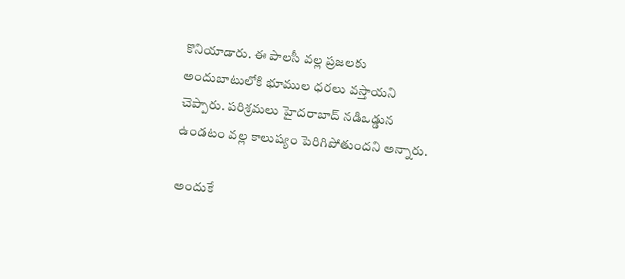కొనియాడారు. ఈ పాల‌సీ వ‌ల్ల ప్ర‌జ‌ల‌కు అందుబాటులోకి భూముల ధ‌ర‌లు వ‌స్తాయ‌ని చెప్పారు. ప‌రిశ్ర‌మ‌లు హైద‌రాబాద్ న‌డిఒడ్డున ఉండ‌టం వ‌ల్ల కాలుష్యం పెరిగిపోతుంద‌ని అన్నారు.

అందుకే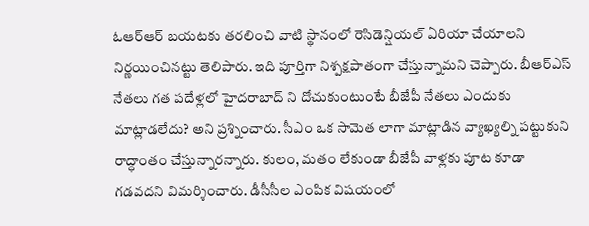ఓఆర్ఆర్ బ‌య‌ట‌కు త‌ర‌లించి వాటి స్థానంలో రెసిడెన్షియ‌ల్ ఏరియా చేయాల‌ని నిర్ణ‌యించిన‌ట్టు తెలిపారు. ఇది పూర్తిగా నిశ్ప‌క్ష‌పాతంగా చేస్తున్నామ‌ని చెప్పారు. బీఆర్ఎస్ నేతలు గత పదేళ్లలో హైదరాబాద్ ని దోచుకుంటుంటే బీజేపీ నేతలు ఎందుకు మాట్లాడలేదు? అని ప్ర‌శ్నించారు. సీఎం ఒక సామెత లాగా మాట్లాడిన వ్యాఖ్యల్ని పట్టుకుని రాద్ధాంతం చేస్తున్నారన్నారు. కులం, మతం లేకుండా బీజేపీ వాళ్లకు పూట కూడా గడవదని విమ‌ర్శించారు. డీసీసీల ఎంపిక విషయంలో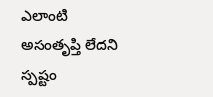ఎలాంటి అసంతృప్తి లేదని స్ప‌ష్టం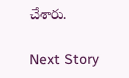చేశారు.

Next Story